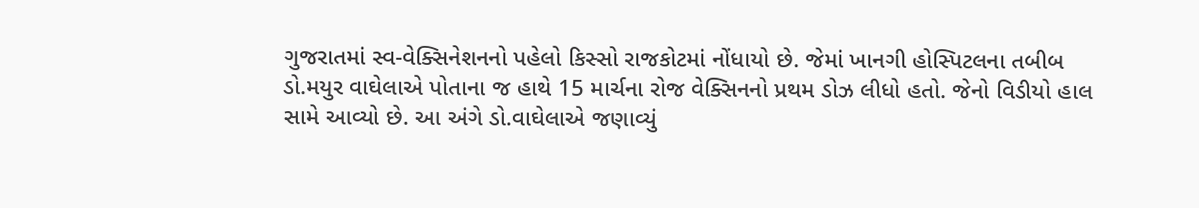ગુજરાતમાં સ્વ-વેક્સિનેશનનો પહેલો કિસ્સો રાજકોટમાં નોંધાયો છે. જેમાં ખાનગી હોસ્પિટલના તબીબ ડો.મયુર વાઘેલાએ પોતાના જ હાથે 15 માર્ચના રોજ વેક્સિનનો પ્રથમ ડોઝ લીધો હતો. જેનો વિડીયો હાલ સામે આવ્યો છે. આ અંગે ડો.વાઘેલાએ જણાવ્યું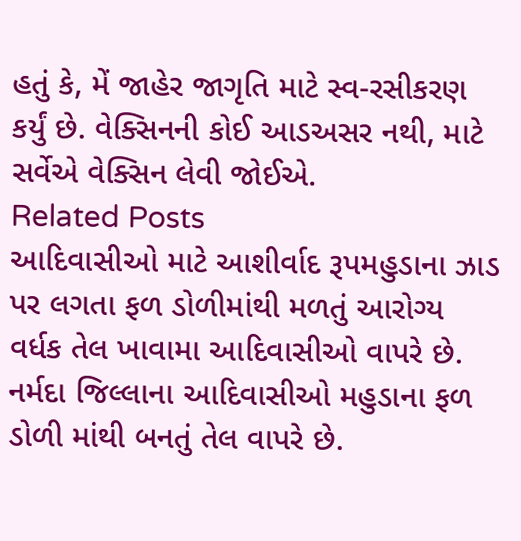હતું કે, મેં જાહેર જાગૃતિ માટે સ્વ-રસીકરણ કર્યું છે. વેક્સિનની કોઈ આડઅસર નથી, માટે સર્વેએ વેક્સિન લેવી જોઈએ.
Related Posts
આદિવાસીઓ માટે આશીર્વાદ રૂપમહુડાના ઝાડ પર લગતા ફળ ડોળીમાંથી મળતું આરોગ્ય વર્ધક તેલ ખાવામા આદિવાસીઓ વાપરે છે.
નર્મદા જિલ્લાના આદિવાસીઓ મહુડાના ફળ ડોળી માંથી બનતું તેલ વાપરે છે.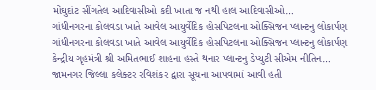મોંઘુદાંટ સીંગતેલ આદિવાસીઓ કદી ખાતા જ નથી હાલ આદિવાસીઓ…
ગાંધીનગરના કોલવડા ખાતે આવેલ આયુર્વેદિક હોસપિટલના ઓક્સિજન પ્લાન્ટનુ લોકાર્પણ
ગાંધીનગરના કોલવડા ખાતે આવેલ આયુર્વેદિક હોસપિટલના ઓક્સિજન પ્લાન્ટનુ લોકાર્પણ કેન્દ્રીય ગૃહમંત્રી શ્રી અમિતભાઈ શાહના હસ્તે થનાર પ્લાન્ટનુ ડેપ્યુટી સીએમ નીતિન…
જામનગર જિલ્લા કલેક્ટર રવિશંકર દ્વારા સૂચના આપવામાં આવી હતી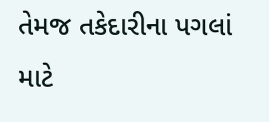તેમજ તકેદારીના પગલાં માટે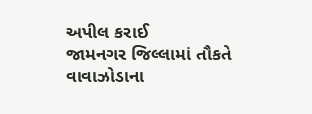અપીલ કરાઈ
જામનગર જિલ્લામાં તૌકતે વાવાઝોડાના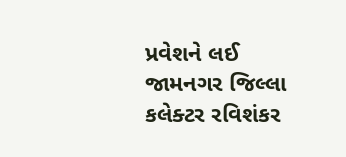પ્રવેશને લઈ જામનગર જિલ્લા કલેક્ટર રવિશંકર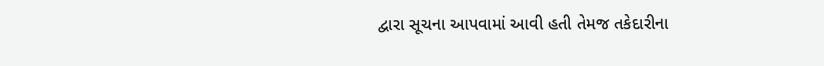દ્વારા સૂચના આપવામાં આવી હતી તેમજ તકેદારીના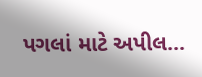પગલાં માટે અપીલ…